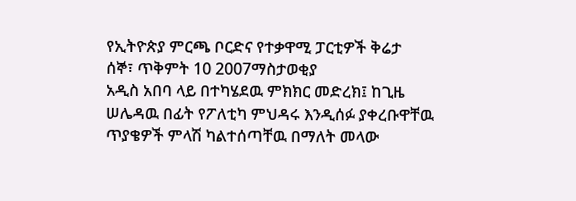የኢትዮጵያ ምርጫ ቦርድና የተቃዋሚ ፓርቲዎች ቅሬታ
ሰኞ፣ ጥቅምት 10 2007ማስታወቂያ
አዲስ አበባ ላይ በተካሄደዉ ምክክር መድረክ፤ ከጊዜ ሠሌዳዉ በፊት የፖለቲካ ምህዳሩ እንዲሰፉ ያቀረቡዋቸዉ ጥያቄዎች ምላሽ ካልተሰጣቸዉ በማለት መላው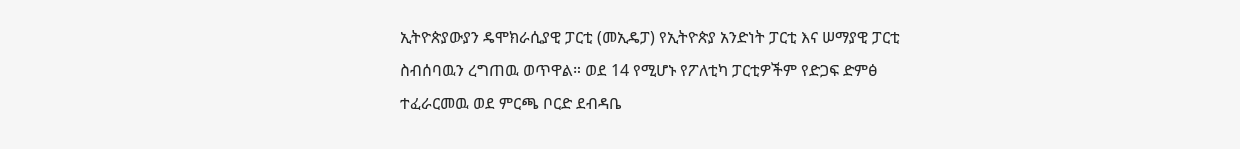ኢትዮጵያውያን ዴሞክራሲያዊ ፓርቲ (መኢዴፓ) የኢትዮጵያ አንድነት ፓርቲ እና ሠማያዊ ፓርቲ ስብሰባዉን ረግጠዉ ወጥዋል። ወደ 14 የሚሆኑ የፖለቲካ ፓርቲዎችም የድጋፍ ድምፅ ተፈራርመዉ ወደ ምርጫ ቦርድ ደብዳቤ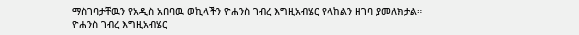ማስገባታቸዉን የአዲስ አበባዉ ወኪላችን ዮሐንስ ገብረ እግዚአብሄር የላከልን ዘገባ ያመለክታል።
ዮሐንስ ገብረ እግዚአብሄር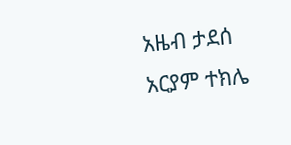አዜብ ታደሰ
አርያም ተክሌ